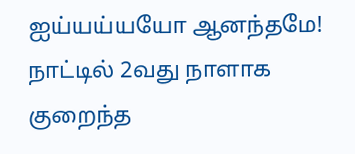ஐய்யய்யயோ ஆனந்தமே! நாட்டில் 2வது நாளாக குறைந்த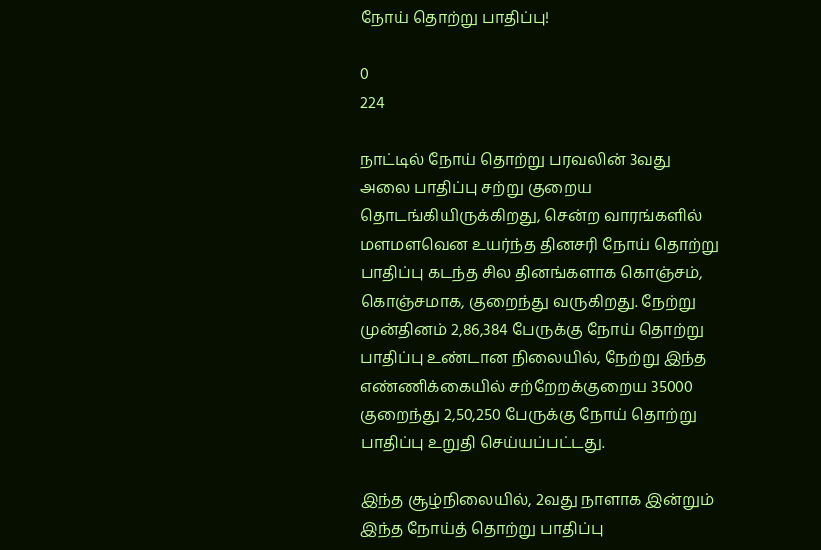நோய் தொற்று பாதிப்பு!

0
224

நாட்டில் நோய் தொற்று பரவலின் 3வது அலை பாதிப்பு சற்று குறைய தொடங்கியிருக்கிறது, சென்ற வாரங்களில் மளமளவென உயர்ந்த தினசரி நோய் தொற்று பாதிப்பு கடந்த சில தினங்களாக கொஞ்சம், கொஞ்சமாக, குறைந்து வருகிறது. நேற்று முன்தினம் 2,86,384 பேருக்கு நோய் தொற்று பாதிப்பு உண்டான நிலையில், நேற்று இந்த எண்ணிக்கையில் சற்றேறக்குறைய 35000 குறைந்து 2,50,250 பேருக்கு நோய் தொற்று பாதிப்பு உறுதி செய்யப்பட்டது.

இந்த சூழ்நிலையில், 2வது நாளாக இன்றும் இந்த நோய்த் தொற்று பாதிப்பு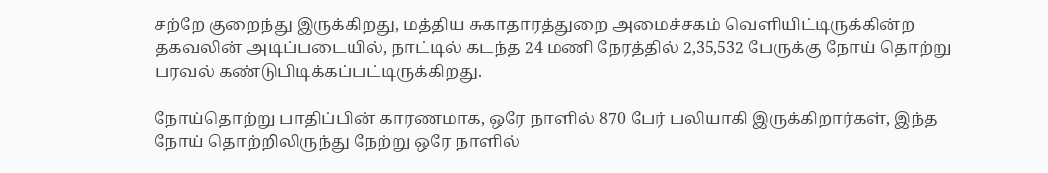சற்றே குறைந்து இருக்கிறது, மத்திய சுகாதாரத்துறை அமைச்சகம் வெளியிட்டிருக்கின்ற தகவலின் அடிப்படையில், நாட்டில் கடந்த 24 மணி நேரத்தில் 2,35,532 பேருக்கு நோய் தொற்று பரவல் கண்டுபிடிக்கப்பட்டிருக்கிறது.

நோய்தொற்று பாதிப்பின் காரணமாக, ஒரே நாளில் 870 பேர் பலியாகி இருக்கிறார்கள், இந்த நோய் தொற்றிலிருந்து நேற்று ஒரே நாளில்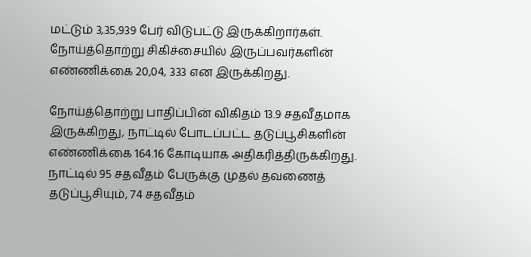மட்டும் 3,35,939 பேர் விடுபட்டு இருக்கிறார்கள். நோய்த்தொற்று சிகிச்சையில் இருப்பவர்களின் எண்ணிக்கை 20,04, 333 என இருக்கிறது.

நோய்த்தொற்று பாதிப்பின் விகிதம் 13.9 சதவீதமாக இருக்கிறது, நாட்டில் போடப்பட்ட தடுப்பூசிகளின் எண்ணிக்கை 164.16 கோடியாக அதிகரித்திருக்கிறது. நாட்டில் 95 சதவீதம் பேருக்கு முதல் தவணைத் தடுப்பூசியும், 74 சதவீதம்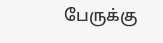பேருக்கு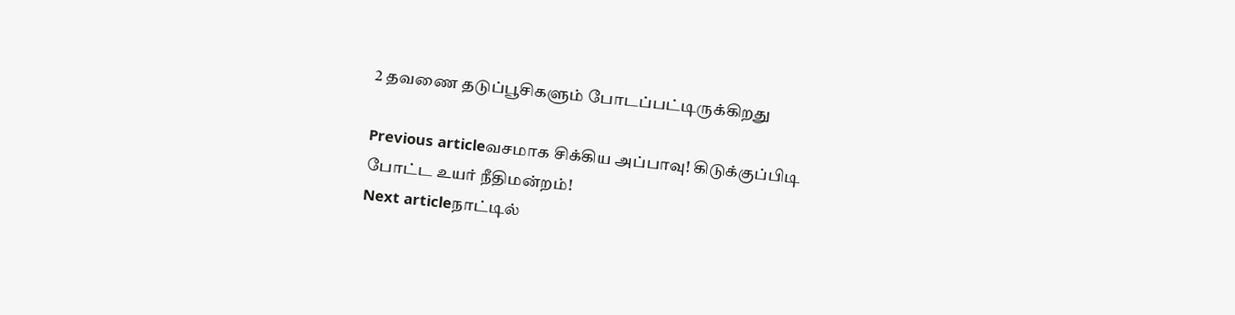2 தவணை தடுப்பூசிகளும் போடப்பட்டிருக்கிறது

Previous articleவசமாக சிக்கிய அப்பாவு! கிடுக்குப்பிடி போட்ட உயர் நீதிமன்றம்!
Next articleநாட்டில்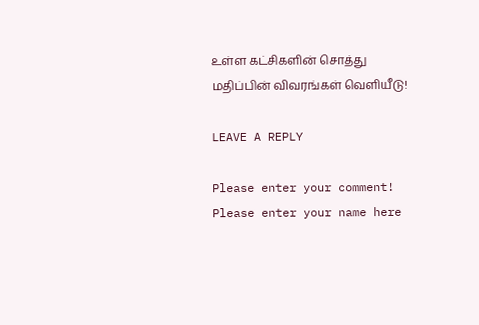உள்ள கட்சிகளின் சொத்து மதிப்பின் விவரங்கள் வெளியீடு!

LEAVE A REPLY

Please enter your comment!
Please enter your name here